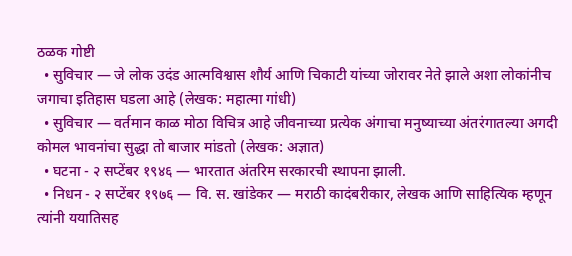ठळक गोष्टी
  • सुविचार — जे लोक उदंड आत्मविश्वास शौर्य आणि चिकाटी यांच्या जोरावर नेते झाले अशा लोकांनीच जगाचा इतिहास घडला आहे (लेखक: महात्मा गांधी)
  • सुविचार — वर्तमान काळ मोठा विचित्र आहे जीवनाच्या प्रत्येक अंगाचा मनुष्याच्या अंतरंगातल्या अगदी कोमल भावनांचा सुद्धा तो बाजार मांडतो (लेखक: अज्ञात)
  • घटना - २ सप्टेंबर १९४६ — भारतात अंतरिम सरकारची स्थापना झाली.
  • निधन - २ सप्टेंबर १९७६ — वि. स. खांडेकर — मराठी कादंबरीकार, लेखक आणि साहित्यिक म्हणून त्यांनी ययातिसह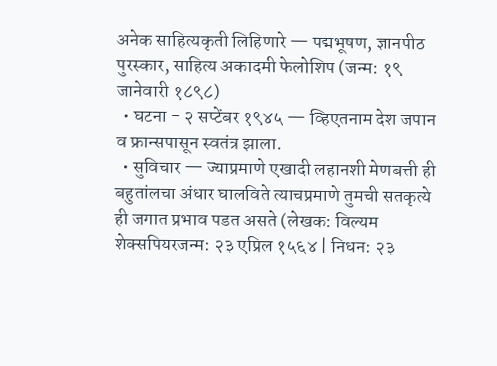अनेक साहित्यकृती लिहिणारे — पद्मभूषण, ज्ञानपीठ पुरस्कार, साहित्य अकादमी फेलोशिप (जन्म: १९ जानेवारी १८९८)
  • घटना - २ सप्टेंबर १९४५ — व्हिएतनाम देश जपान व फ्रान्सपासून स्वतंत्र झाला.
  • सुविचार — ज्याप्रमाणे एखादी लहानशी मेणबत्ती ही बहुतांलचा अंधार घालविते त्याचप्रमाणे तुमची सतकृत्ये ही जगात प्रभाव पडत असते (लेखक: विल्यम शेक्सपियरजन्म: २३ एप्रिल १५६४ | निधन: २३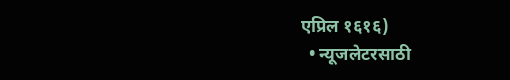एप्रिल १६१६)
  • न्यूजलेटरसाठी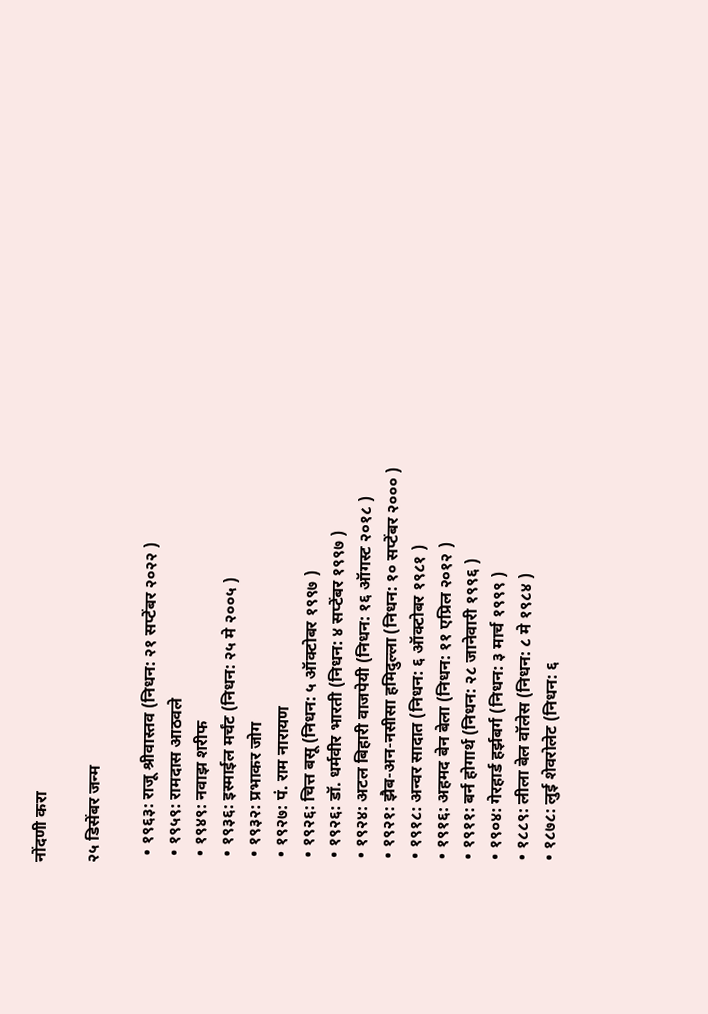नोंदणी करा

२५ डिसेंबर जन्म

  • १९६३: राजू श्रीवास्तव (निधन: २१ सप्टेंबर २०२२ )
  • १९५९: रामदास आठवले
  • १९४९: नवाझ शरीफ
  • १९३६: इस्माईल मर्चंट (निधन: २५ मे २००५ )
  • १९३२: प्रभाकर जोग
  • १९२७: पं. राम नारायण
  • १९२६: चित्त बसू (निधन: ५ ऑक्टोबर १९९७ )
  • १९२६: डॉ. धर्मवीर भारती (निधन: ४ सप्टेंबर १९९७ )
  • १९२४: अटल बिहारी वाजपेयी (निधन: १६ ऑगस्ट २०१८ )
  • १९२१: झैब-अन-नसीसा हमिदुल्ला (निधन: १० सप्टेंबर २००० )
  • १९१८: अन्वर सादात (निधन: ६ ऑक्टोबर १९८१ )
  • १९१६: अहमद बेन बेला (निधन: ११ एप्रिल २०१२ )
  • १९११: बर्न होगार्थ (निधन: २८ जानेवारी १९९६ )
  • १९०४: गेरहार्ड हर्झबर्ग (निधन: ३ मार्च १९९९ )
  • १८८९: लीला बेल वॉलेस (निधन: ८ मे १९८४ )
  • १८७८: लुई शेवरोलेट (निधन: ६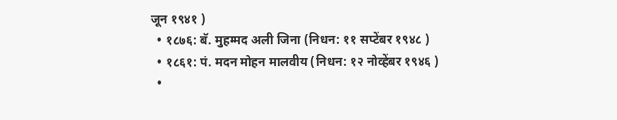जून १९४१ )
  • १८७६: बॅ. मुहम्मद अली जिना (निधन: ११ सप्टेंबर १९४८ )
  • १८६१: पं. मदन मोहन मालवीय (निधन: १२ नोव्हेंबर १९४६ )
  •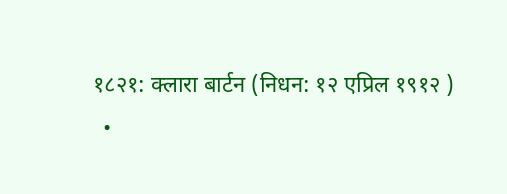१८२१: क्लारा बार्टन (निधन: १२ एप्रिल १९१२ )
  •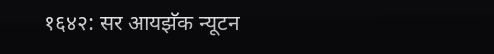१६४२: सर आयझॅक न्यूटन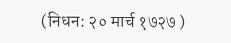(निधन: २० मार्च १७२७ )